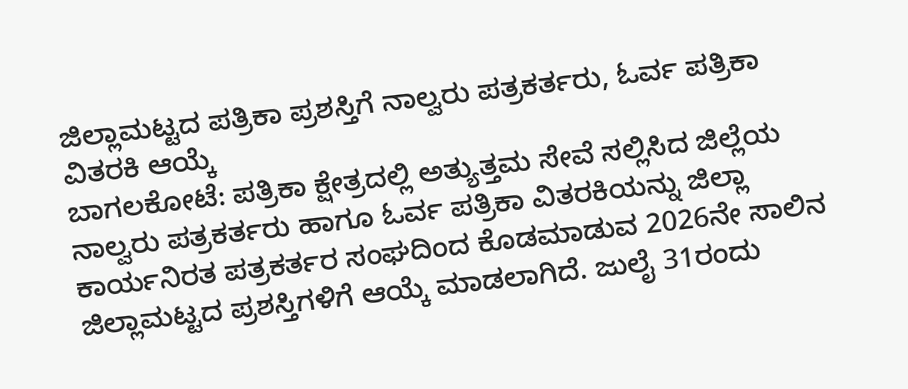ಜಿಲ್ಲಾಮಟ್ಟದ ಪತ್ರಿಕಾ ಪ್ರಶಸ್ತಿಗೆ ನಾಲ್ವರು ಪತ್ರಕರ್ತರು, ಓರ್ವ ಪತ್ರಿಕಾ ವಿತರಕಿ ಆಯ್ಕೆ
ಬಾಗಲಕೋಟೆ: ಪತ್ರಿಕಾ ಕ್ಷೇತ್ರದಲ್ಲಿ ಅತ್ಯುತ್ತಮ ಸೇವೆ ಸಲ್ಲಿಸಿದ ಜಿಲ್ಲೆಯ ನಾಲ್ವರು ಪತ್ರಕರ್ತರು ಹಾಗೂ ಓರ್ವ ಪತ್ರಿಕಾ ವಿತರಕಿಯನ್ನು ಜಿಲ್ಲಾ ಕಾರ್ಯನಿರತ ಪತ್ರಕರ್ತರ ಸಂಘದಿಂದ ಕೊಡಮಾಡುವ 2026ನೇ ಸಾಲಿನ ಜಿಲ್ಲಾಮಟ್ಟದ ಪ್ರಶಸ್ತಿಗಳಿಗೆ ಆಯ್ಕೆ ಮಾಡಲಾಗಿದೆ. ಜುಲೈ 31ರಂದು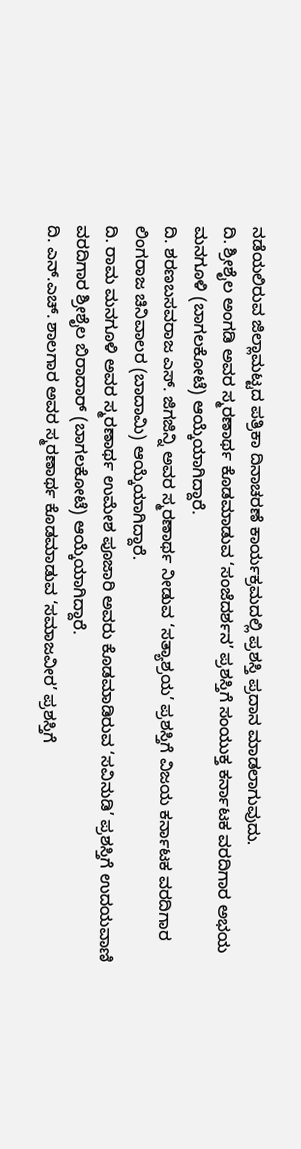ನಡೆಯಲಿರುವ ಜಿಲ್ಲಾಮಟ್ಟದ ಪತ್ರಿಕಾ ದಿನಾಚರಣೆ ಕಾರ್ಯಕ್ರಮದಲ್ಲಿ ಪ್ರಶಸ್ತಿ ಪ್ರದಾನ ಮಾಡಲಾಗುವುದು.
ದಿ. ಶ್ರೀಶೈಲ ಅಂಗಡಿ ಅವರ ಸ್ಮರಣಾರ್ಥ ಕೊಡಮಾಡುವ ‘ಸಂಜೆದರ್ಶನ’ ಪ್ರಶಸ್ತಿಗೆ ಸಂಯುಕ್ತ ಕರ್ನಾಟಕ ವರದಿಗಾರ ಅಭಯ ಮನಗೂಳಿ (ಬಾಗಲಕೋಟೆ) ಆಯ್ಕೆಯಾಗಿದ್ದಾರೆ.
ದಿ. ಶರಣಬಸವರಾಜ ಎಸ್. ಜಿಗಜಿನ್ನಿ ಅವರ ಸ್ಮರಣಾರ್ಥ ನೀಡುವ ‘ಸತ್ಯಾಶ್ರಯ’ ಪ್ರಶಸ್ತಿಗೆ ವಿಜಯ ಕರ್ನಾಟಕ ವರದಿಗಾರ ಲಿಂಗರಾಜ ಚಿನಿವಾಲರ (ಬಾದಾಮಿ) ಆಯ್ಕೆಯಾಗಿದ್ದಾರೆ.
ದಿ. ರಾಮ ಮನಗೂಳಿ ಅವರ ಸ್ಮರಣಾರ್ಥ ಉಮೇಶ ಪೂಜಾರಿ ಅವರು ಕೊಡಮಾಡಿರುವ ‘ಸವಿನುಡಿ’ ಪ್ರಶಸ್ತಿಗೆ ಉದಯವಾಣಿ ವರದಿಗಾರ ಶ್ರೀಶೈಲ ಬಿರಾದಾರ್ (ಬಾಗಲಕೋಟೆ) ಆಯ್ಕೆಯಾಗಿದ್ದಾರೆ.
ದಿ. ಎನ್.ಎಚ್. ಶಾಲಗಾರ ಅವರ ಸ್ಮರಣಾರ್ಥ ಕೊಡಮಾಡುವ ‘ಸಮಾಜವೀರ’ ಪ್ರಶಸ್ತಿಗೆ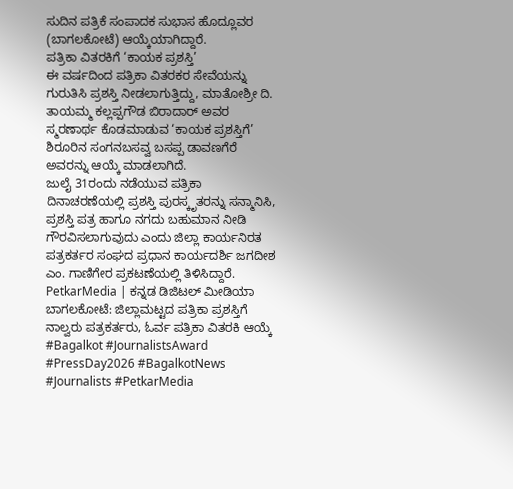ಸುದಿನ ಪತ್ರಿಕೆ ಸಂಪಾದಕ ಸುಭಾಸ ಹೊದ್ಲೂವರ (ಬಾಗಲಕೋಟೆ) ಆಯ್ಕೆಯಾಗಿದ್ದಾರೆ.
ಪತ್ರಿಕಾ ವಿತರಕಿಗೆ ‘ಕಾಯಕ ಪ್ರಶಸ್ತಿ’
ಈ ವರ್ಷದಿಂದ ಪತ್ರಿಕಾ ವಿತರಕರ ಸೇವೆಯನ್ನು ಗುರುತಿಸಿ ಪ್ರಶಸ್ತಿ ನೀಡಲಾಗುತ್ತಿದ್ದು, ಮಾತೋಶ್ರೀ ದಿ. ತಾಯಮ್ಮ ಕಲ್ಲಪ್ಪಗೌಡ ಬಿರಾದಾರ್ ಅವರ ಸ್ಮರಣಾರ್ಥ ಕೊಡಮಾಡುವ ‘ಕಾಯಕ ಪ್ರಶಸ್ತಿಗೆ’ ಶಿರೂರಿನ ಸಂಗನಬಸವ್ವ ಬಸಪ್ಪ ಡಾವಣಗೆರೆ ಅವರನ್ನು ಆಯ್ಕೆ ಮಾಡಲಾಗಿದೆ.
ಜುಲೈ 31ರಂದು ನಡೆಯುವ ಪತ್ರಿಕಾ ದಿನಾಚರಣೆಯಲ್ಲಿ ಪ್ರಶಸ್ತಿ ಪುರಸ್ಕೃತರನ್ನು ಸನ್ಮಾನಿಸಿ, ಪ್ರಶಸ್ತಿ ಪತ್ರ ಹಾಗೂ ನಗದು ಬಹುಮಾನ ನೀಡಿ ಗೌರವಿಸಲಾಗುವುದು ಎಂದು ಜಿಲ್ಲಾ ಕಾರ್ಯನಿರತ ಪತ್ರಕರ್ತರ ಸಂಘದ ಪ್ರಧಾನ ಕಾರ್ಯದರ್ಶಿ ಜಗದೀಶ ಎಂ. ಗಾಣಿಗೇರ ಪ್ರಕಟಣೆಯಲ್ಲಿ ತಿಳಿಸಿದ್ದಾರೆ.
PetkarMedia | ಕನ್ನಡ ಡಿಜಿಟಲ್ ಮೀಡಿಯಾ
ಬಾಗಲಕೋಟೆ: ಜಿಲ್ಲಾಮಟ್ಟದ ಪತ್ರಿಕಾ ಪ್ರಶಸ್ತಿಗೆ ನಾಲ್ವರು ಪತ್ರಕರ್ತರು, ಓರ್ವ ಪತ್ರಿಕಾ ವಿತರಕಿ ಆಯ್ಕೆ
#Bagalkot #JournalistsAward #PressDay2026 #BagalkotNews #Journalists #PetkarMedia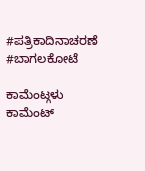#ಪತ್ರಿಕಾದಿನಾಚರಣೆ #ಬಾಗಲಕೋಟೆ

ಕಾಮೆಂಟ್ಗಳು
ಕಾಮೆಂಟ್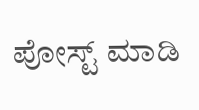ಪೋಸ್ಟ್ ಮಾಡಿ